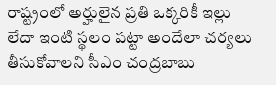రాష్ట్రంలో అర్హులైన ప్రతి ఒక్కరికీ ఇల్లు లేదా ఇంటి స్థలం పట్టా అందేలా చర్యలు తీసుకోవాలని సీఎం చంద్రబాబు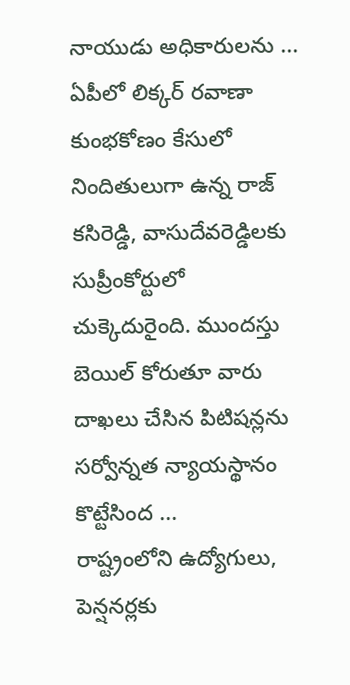నాయుడు అధికారులను ...
ఏపీలో లిక్కర్ రవాణా కుంభకోణం కేసులో నిందితులుగా ఉన్న రాజ్ కసిరెడ్డి, వాసుదేవరెడ్డిలకు సుప్రీంకోర్టులో చుక్కెదురైంది. ముందస్తు బెయిల్ కోరుతూ వారు దాఖలు చేసిన పిటిషన్లను సర్వోన్నత న్యాయస్థానం కొట్టేసింద ...
రాష్ట్రంలోని ఉద్యోగులు, పెన్షనర్లకు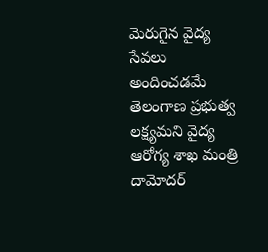మెరుగైన వైద్య సేవలు అందించడమే తెలంగాణ ప్రభుత్వ లక్ష్యమని వైద్య ఆరోగ్య శాఖ మంత్రి దామోదర్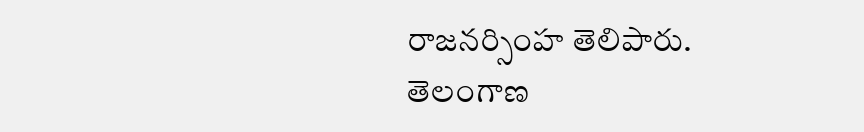రాజనర్సింహ తెలిపారు.
తెలంగాణ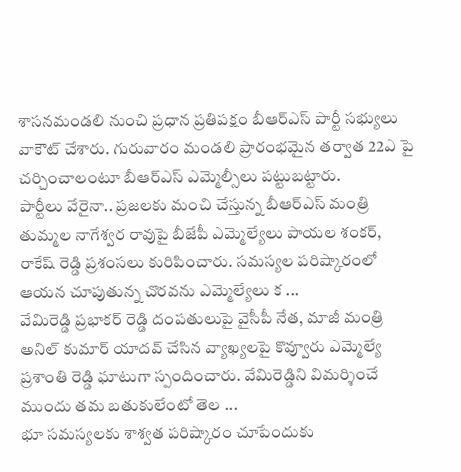శాసనమండలి నుంచి ప్రధాన ప్రతిపక్షం బీఆర్ఎస్ పార్టీ సభ్యులు వాకౌట్ చేశారు. గురువారం మండలి ప్రారంభమైన తర్వాత 22ఎ పై చర్చించాలంటూ బీఆర్ఎస్ ఎమ్మెల్సీలు పట్టుబట్టారు.
పార్టీలు వేరైనా.. ప్రజలకు మంచి చేస్తున్న బీఆర్ఎస్ మంత్రి తుమ్మల నాగేశ్వర రావుపై బీజేపీ ఎమ్మెల్యేలు పాయల శంకర్, రాకేష్ రెడ్డి ప్రశంసలు కురిపించారు. సమస్యల పరిష్కారంలో ఆయన చూపుతున్న చొరవను ఎమ్మెల్యేలు క ...
వేమిరెడ్డి ప్రభాకర్‌ రెడ్డి దంపతులుపై వైసీపీ నేత, మాజీ మంత్రి అనిల్ కుమార్ యాదవ్ చేసిన వ్యాఖ్యలపై కొవ్వూరు ఎమ్మెల్యే ప్రశాంతి రెడ్డి ఘాటుగా స్పందించారు. వేమిరెడ్డిని విమర్శించే ముందు తమ బతుకులేంటో తెల ...
భూ సమస్యలకు శాశ్వత పరిష్కారం చూపేందుకు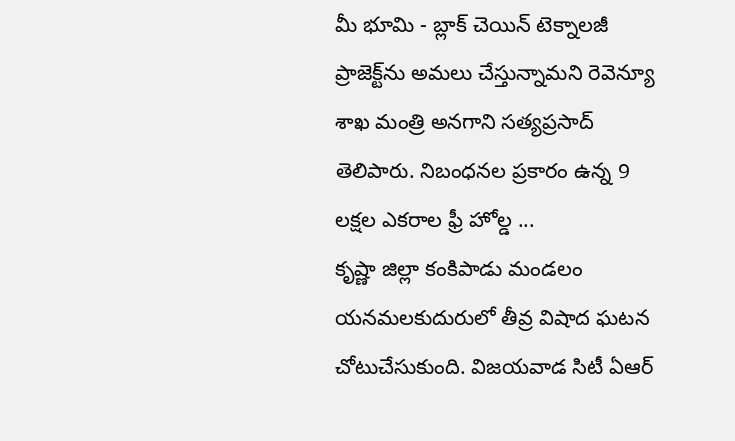మీ భూమి - బ్లాక్ చెయిన్ టెక్నాలజీ ప్రాజెక్ట్‌ను అమలు చేస్తున్నామని రెవెన్యూ శాఖ మంత్రి అనగాని సత్యప్రసాద్ తెలిపారు. నిబంధనల ప్రకారం ఉన్న 9 లక్షల ఎకరాల ఫ్రీ హోల్డ ...
కృష్ణా జిల్లా కంకిపాడు మండలం యనమలకుదురులో తీవ్ర విషాద ఘటన చోటుచేసుకుంది. విజయవాడ సిటీ ఏఆర్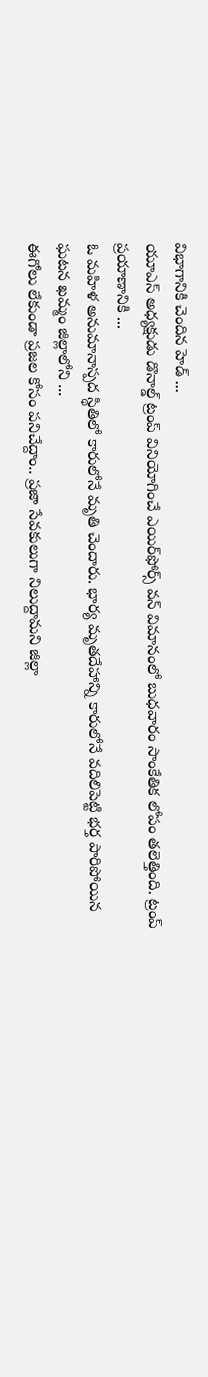విభాగానికి చెందిన హెడ్ ...
యూఎస్ అధ్యక్షుడు డొనాల్డ్ ట్రంప్ వినియోగించే ఎయిర్‌ఫోర్స్ వన్‌ విమానంలో బుధవారం సాంకేతిక లోపం తలెత్తింది. ట్రంప్ ప్రయాణానికి ...
ఓ మహిళ అనుమానాస్పద స్థితిలో కారులోనే మృతి చెందారు. భార్య మృతదేహాన్ని కారులోనే వదిలిపెట్టి భర్త పారిపోయిన ఘటన ఖమ్మం జిల్లాలోని ...
ఈగోలు లేకుండా ప్రజల కోసం పనిచేద్దాం.. ప్రజా సేవకులుగా నిలుద్దామని జిల్లా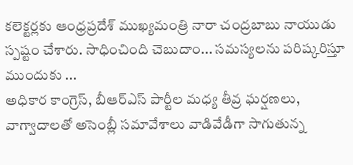కలెక్టర్లకు ఆంధ్రప్రదేశ్ ముఖ్యమంత్రి నారా చంద్రబాబు నాయుడు స్పష్టం చేశారు. సాధించింది చెబుదాం... సమస్యలను పరిష్కరిస్తూ ముందుకు ...
అధికార కాంగ్రెస్, బీఆర్ఎస్ పార్టీల మధ్య తీవ్ర ఘర్షణలు, వాగ్వాదాలతో అసెంబ్లీ సమావేశాలు వాడివేడీగా సాగుతున్న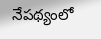నేపథ్యంలో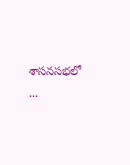శాసనసభలో ...